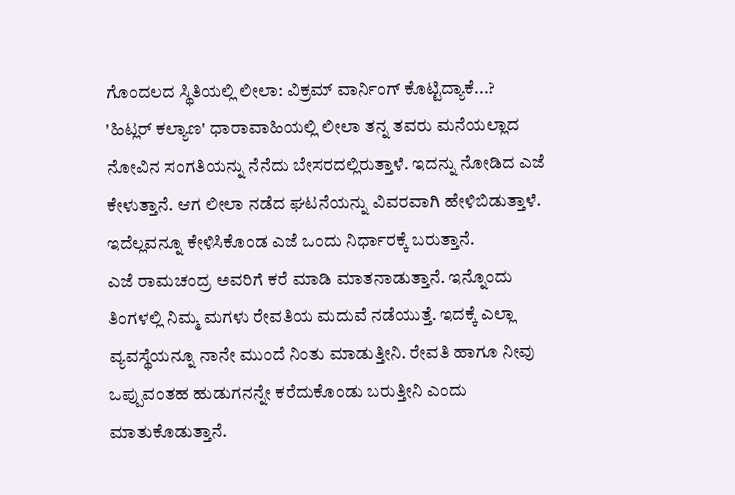ಗೊಂದಲದ ಸ್ಥಿತಿಯಲ್ಲಿ ಲೀಲಾ: ವಿಕ್ರಮ್ ವಾರ್ನಿಂಗ್ ಕೊಟ್ಟಿದ್ಯಾಕೆ...?
'ಹಿಟ್ಲರ್ ಕಲ್ಯಾಣ' ಧಾರಾವಾಹಿಯಲ್ಲಿ ಲೀಲಾ ತನ್ನ ತವರು ಮನೆಯಲ್ಲಾದ ನೋವಿನ ಸಂಗತಿಯನ್ನು ನೆನೆದು ಬೇಸರದಲ್ಲಿರುತ್ತಾಳೆ. ಇದನ್ನು ನೋಡಿದ ಎಜೆ ಕೇಳುತ್ತಾನೆ. ಆಗ ಲೀಲಾ ನಡೆದ ಘಟನೆಯನ್ನು ವಿವರವಾಗಿ ಹೇಳಿಬಿಡುತ್ತಾಳೆ. ಇದೆಲ್ಲವನ್ನೂ ಕೇಳಿಸಿಕೊಂಡ ಎಜೆ ಒಂದು ನಿರ್ಧಾರಕ್ಕೆ ಬರುತ್ತಾನೆ.
ಎಜೆ ರಾಮಚಂದ್ರ ಅವರಿಗೆ ಕರೆ ಮಾಡಿ ಮಾತನಾಡುತ್ತಾನೆ. ಇನ್ನೊಂದು ತಿಂಗಳಲ್ಲಿ ನಿಮ್ಮ ಮಗಳು ರೇವತಿಯ ಮದುವೆ ನಡೆಯುತ್ತೆ. ಇದಕ್ಕೆ ಎಲ್ಲಾ ವ್ಯವಸ್ಥೆಯನ್ನೂ ನಾನೇ ಮುಂದೆ ನಿಂತು ಮಾಡುತ್ತೀನಿ. ರೇವತಿ ಹಾಗೂ ನೀವು ಒಪ್ಪುವಂತಹ ಹುಡುಗನನ್ನೇ ಕರೆದುಕೊಂಡು ಬರುತ್ತೀನಿ ಎಂದು ಮಾತುಕೊಡುತ್ತಾನೆ.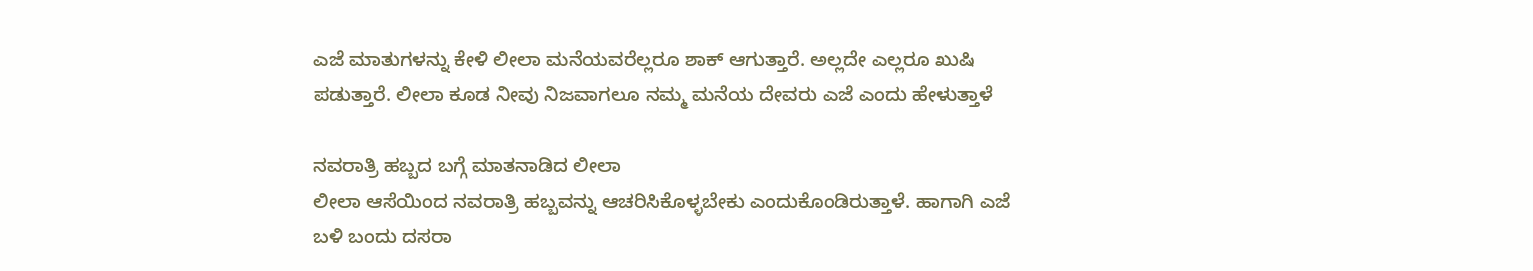ಎಜೆ ಮಾತುಗಳನ್ನು ಕೇಳಿ ಲೀಲಾ ಮನೆಯವರೆಲ್ಲರೂ ಶಾಕ್ ಆಗುತ್ತಾರೆ. ಅಲ್ಲದೇ ಎಲ್ಲರೂ ಖುಷಿ ಪಡುತ್ತಾರೆ. ಲೀಲಾ ಕೂಡ ನೀವು ನಿಜವಾಗಲೂ ನಮ್ಮ ಮನೆಯ ದೇವರು ಎಜೆ ಎಂದು ಹೇಳುತ್ತಾಳೆ

ನವರಾತ್ರಿ ಹಬ್ಬದ ಬಗ್ಗೆ ಮಾತನಾಡಿದ ಲೀಲಾ
ಲೀಲಾ ಆಸೆಯಿಂದ ನವರಾತ್ರಿ ಹಬ್ಬವನ್ನು ಆಚರಿಸಿಕೊಳ್ಳಬೇಕು ಎಂದುಕೊಂಡಿರುತ್ತಾಳೆ. ಹಾಗಾಗಿ ಎಜೆ ಬಳಿ ಬಂದು ದಸರಾ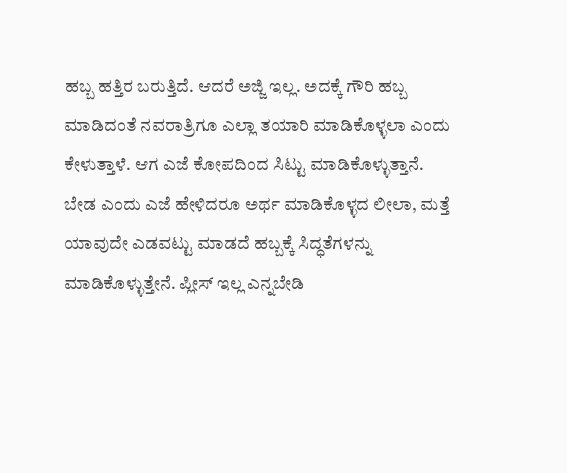ಹಬ್ಬ ಹತ್ತಿರ ಬರುತ್ತಿದೆ. ಆದರೆ ಅಜ್ಜಿ ಇಲ್ಲ. ಅದಕ್ಕೆ ಗೌರಿ ಹಬ್ಬ ಮಾಡಿದಂತೆ ನವರಾತ್ರಿಗೂ ಎಲ್ಲಾ ತಯಾರಿ ಮಾಡಿಕೊಳ್ಳಲಾ ಎಂದು ಕೇಳುತ್ತಾಳೆ. ಆಗ ಎಜೆ ಕೋಪದಿಂದ ಸಿಟ್ಟು ಮಾಡಿಕೊಳ್ಳುತ್ತಾನೆ. ಬೇಡ ಎಂದು ಎಜೆ ಹೇಳಿದರೂ ಅರ್ಥ ಮಾಡಿಕೊಳ್ಳದ ಲೀಲಾ, ಮತ್ತೆ ಯಾವುದೇ ಎಡವಟ್ಟು ಮಾಡದೆ ಹಬ್ಬಕ್ಕೆ ಸಿದ್ಧತೆಗಳನ್ನು ಮಾಡಿಕೊಳ್ಳುತ್ತೇನೆ. ಪ್ಲೀಸ್ ಇಲ್ಲ ಎನ್ನಬೇಡಿ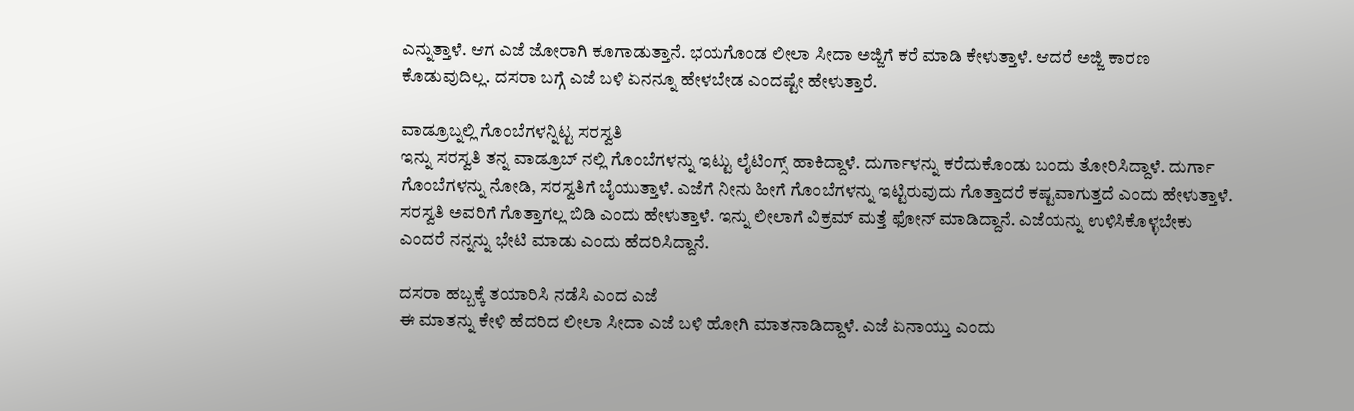ಎನ್ನುತ್ತಾಳೆ. ಆಗ ಎಜೆ ಜೋರಾಗಿ ಕೂಗಾಡುತ್ತಾನೆ. ಭಯಗೊಂಡ ಲೀಲಾ ಸೀದಾ ಅಜ್ಜಿಗೆ ಕರೆ ಮಾಡಿ ಕೇಳುತ್ತಾಳೆ. ಆದರೆ ಅಜ್ಜಿ ಕಾರಣ ಕೊಡುವುದಿಲ್ಲ. ದಸರಾ ಬಗ್ಗೆ ಎಜೆ ಬಳಿ ಏನನ್ನೂ ಹೇಳಬೇಡ ಎಂದಷ್ಟೇ ಹೇಳುತ್ತಾರೆ.

ವಾಡ್ರೂಬ್ನಲ್ಲಿ ಗೊಂಬೆಗಳನ್ನಿಟ್ಟ ಸರಸ್ವತಿ
ಇನ್ನು ಸರಸ್ವತಿ ತನ್ನ ವಾಡ್ರೂಬ್ ನಲ್ಲಿ ಗೊಂಬೆಗಳನ್ನು ಇಟ್ಟು ಲೈಟಿಂಗ್ಸ್ ಹಾಕಿದ್ದಾಳೆ. ದುರ್ಗಾಳನ್ನು ಕರೆದುಕೊಂಡು ಬಂದು ತೋರಿಸಿದ್ದಾಳೆ. ದುರ್ಗಾ ಗೊಂಬೆಗಳನ್ನು ನೋಡಿ, ಸರಸ್ವತಿಗೆ ಬೈಯುತ್ತಾಳೆ. ಎಜೆಗೆ ನೀನು ಹೀಗೆ ಗೊಂಬೆಗಳನ್ನು ಇಟ್ಟಿರುವುದು ಗೊತ್ತಾದರೆ ಕಷ್ಟವಾಗುತ್ತದೆ ಎಂದು ಹೇಳುತ್ತಾಳೆ. ಸರಸ್ವತಿ ಅವರಿಗೆ ಗೊತ್ತಾಗಲ್ಲ ಬಿಡಿ ಎಂದು ಹೇಳುತ್ತಾಳೆ. ಇನ್ನು ಲೀಲಾಗೆ ವಿಕ್ರಮ್ ಮತ್ತೆ ಫೋನ್ ಮಾಡಿದ್ದಾನೆ. ಎಜೆಯನ್ನು ಉಳಿಸಿಕೊಳ್ಳಬೇಕು ಎಂದರೆ ನನ್ನನ್ನು ಭೇಟಿ ಮಾಡು ಎಂದು ಹೆದರಿಸಿದ್ದಾನೆ.

ದಸರಾ ಹಬ್ಬಕ್ಕೆ ತಯಾರಿಸಿ ನಡೆಸಿ ಎಂದ ಎಜೆ
ಈ ಮಾತನ್ನು ಕೇಳಿ ಹೆದರಿದ ಲೀಲಾ ಸೀದಾ ಎಜೆ ಬಳಿ ಹೋಗಿ ಮಾತನಾಡಿದ್ದಾಳೆ. ಎಜೆ ಏನಾಯ್ತು ಎಂದು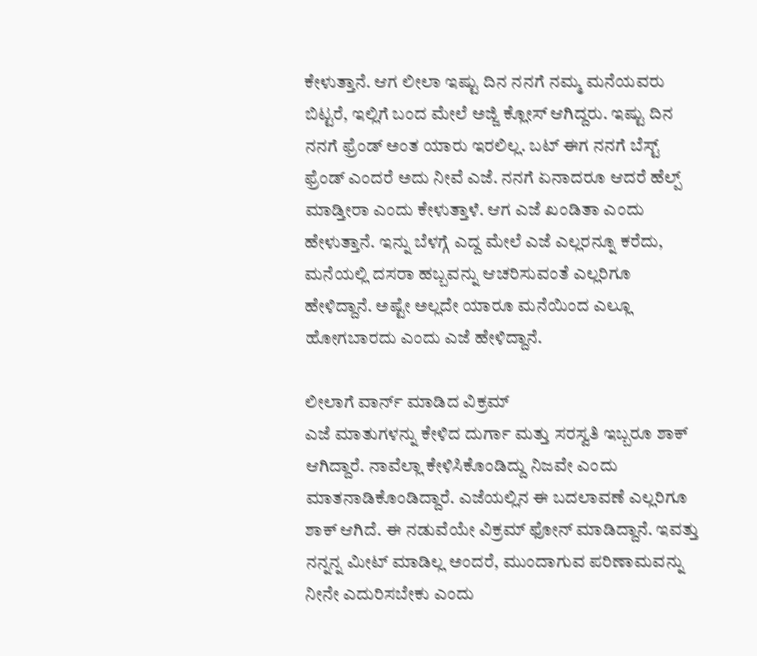ಕೇಳುತ್ತಾನೆ. ಆಗ ಲೀಲಾ ಇಷ್ಟು ದಿನ ನನಗೆ ನಮ್ಮ ಮನೆಯವರು ಬಿಟ್ಟರೆ, ಇಲ್ಲಿಗೆ ಬಂದ ಮೇಲೆ ಅಜ್ಜಿ ಕ್ಲೋಸ್ ಆಗಿದ್ದರು. ಇಷ್ಟು ದಿನ ನನಗೆ ಫ್ರೆಂಡ್ ಅಂತ ಯಾರು ಇರಲಿಲ್ಲ. ಬಟ್ ಈಗ ನನಗೆ ಬೆಸ್ಟ್ ಫ್ರೆಂಡ್ ಎಂದರೆ ಅದು ನೀವೆ ಎಜೆ. ನನಗೆ ಏನಾದರೂ ಆದರೆ ಹೆಲ್ಪ್ ಮಾಡ್ತೀರಾ ಎಂದು ಕೇಳುತ್ತಾಳೆ. ಆಗ ಎಜೆ ಖಂಡಿತಾ ಎಂದು ಹೇಳುತ್ತಾನೆ. ಇನ್ನು ಬೆಳಗ್ಗೆ ಎದ್ದ ಮೇಲೆ ಎಜೆ ಎಲ್ಲರನ್ನೂ ಕರೆದು, ಮನೆಯಲ್ಲಿ ದಸರಾ ಹಬ್ಬವನ್ನು ಆಚರಿಸುವಂತೆ ಎಲ್ಲರಿಗೂ ಹೇಳಿದ್ದಾನೆ. ಅಷ್ಟೇ ಅಲ್ಲದೇ ಯಾರೂ ಮನೆಯಿಂದ ಎಲ್ಲೂ ಹೋಗಬಾರದು ಎಂದು ಎಜೆ ಹೇಳಿದ್ದಾನೆ.

ಲೀಲಾಗೆ ವಾರ್ನ್ ಮಾಡಿದ ವಿಕ್ರಮ್
ಎಜೆ ಮಾತುಗಳನ್ನು ಕೇಳಿದ ದುರ್ಗಾ ಮತ್ತು ಸರಸ್ವತಿ ಇಬ್ಬರೂ ಶಾಕ್ ಆಗಿದ್ದಾರೆ. ನಾವೆಲ್ಲಾ ಕೇಳಿಸಿಕೊಂಡಿದ್ದು ನಿಜವೇ ಎಂದು ಮಾತನಾಡಿಕೊಂಡಿದ್ದಾರೆ. ಎಜೆಯಲ್ಲಿನ ಈ ಬದಲಾವಣೆ ಎಲ್ಲರಿಗೂ ಶಾಕ್ ಆಗಿದೆ. ಈ ನಡುವೆಯೇ ವಿಕ್ರಮ್ ಫೋನ್ ಮಾಡಿದ್ದಾನೆ. ಇವತ್ತು ನನ್ನನ್ನ ಮೀಟ್ ಮಾಡಿಲ್ಲ ಅಂದರೆ, ಮುಂದಾಗುವ ಪರಿಣಾಮವನ್ನು ನೀನೇ ಎದುರಿಸಬೇಕು ಎಂದು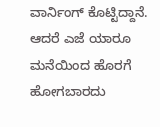ವಾರ್ನಿಂಗ್ ಕೊಟ್ಟಿದ್ದಾನೆ. ಆದರೆ ಎಜೆ ಯಾರೂ ಮನೆಯಿಂದ ಹೊರಗೆ ಹೋಗಬಾರದು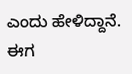ಎಂದು ಹೇಳಿದ್ದಾನೆ. ಈಗ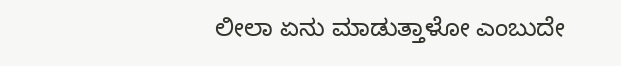ಲೀಲಾ ಏನು ಮಾಡುತ್ತಾಳೋ ಎಂಬುದೇ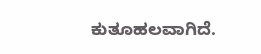ಕುತೂಹಲವಾಗಿದೆ.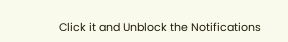Click it and Unblock the Notifications